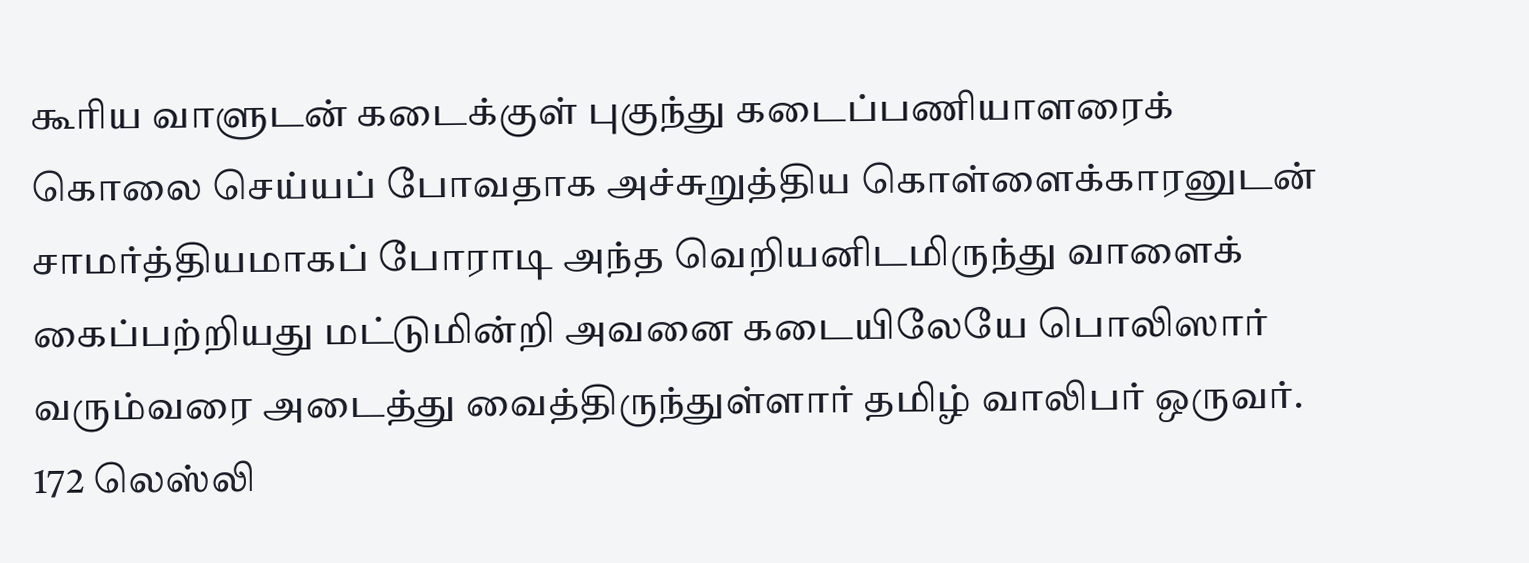கூரிய வாளுடன் கடைக்குள் புகுந்து கடைப்பணியாளரைக் கொலை செய்யப் போவதாக அச்சுறுத்திய கொள்ளைக்காரனுடன் சாமர்த்தியமாகப் போராடி அந்த வெறியனிடமிருந்து வாளைக் கைப்பற்றியது மட்டுமின்றி அவனை கடையிலேயே பொலிஸார் வரும்வரை அடைத்து வைத்திருந்துள்ளார் தமிழ் வாலிபர் ஒருவர்.
172 லெஸ்லி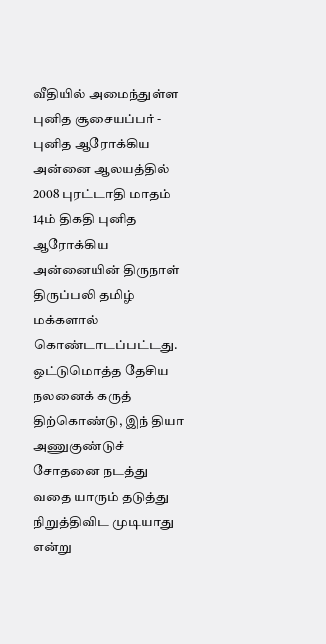வீதியில் அமைந்துள்ள புனித சூசையப்பர் - புனித ஆரோக்கிய அன்னை ஆலயத்தில் 2008 புரட்டாதி மாதம் 14ம் திகதி புனித ஆரோக்கிய அன்னையின் திருநாள் திருப்பலி தமிழ் மக்களால் கொண்டாடப்பட்டது.
ஒட்டுமொத்த தேசிய நலனைக் கருத் திற்கொண்டு, இந் தியா அணுகுண்டுச் சோதனை நடத்து வதை யாரும் தடுத்து நிறுத்திவிட முடியாது என்று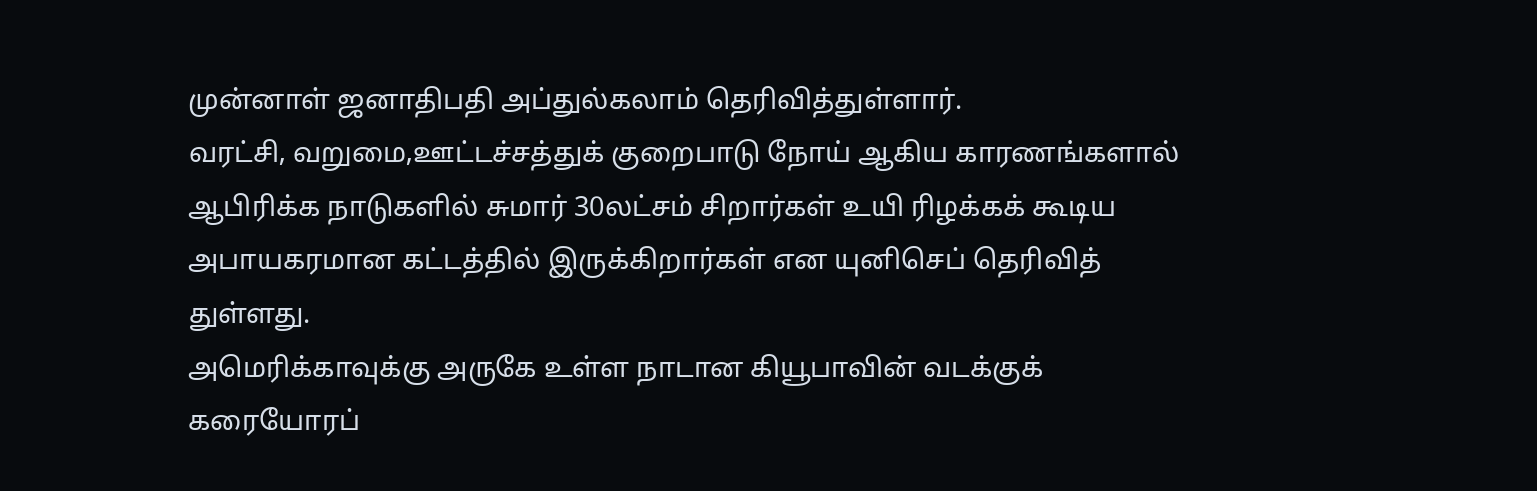முன்னாள் ஜனாதிபதி அப்துல்கலாம் தெரிவித்துள்ளார்.
வரட்சி, வறுமை,ஊட்டச்சத்துக் குறைபாடு நோய் ஆகிய காரணங்களால் ஆபிரிக்க நாடுகளில் சுமார் 30லட்சம் சிறார்கள் உயி ரிழக்கக் கூடிய அபாயகரமான கட்டத்தில் இருக்கிறார்கள் என யுனிசெப் தெரிவித் துள்ளது.
அமெரிக்காவுக்கு அருகே உள்ள நாடான கியூபாவின் வடக்குக் கரையோரப்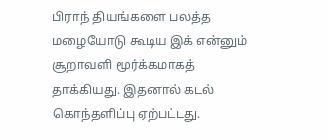பிராந் தியங்களை பலத்த மழையோடு கூடிய இக் என்னும் சூறாவளி மூர்க்கமாகத் தாக்கியது. இதனால் கடல் கொந்தளிப்பு ஏற்பட்டது.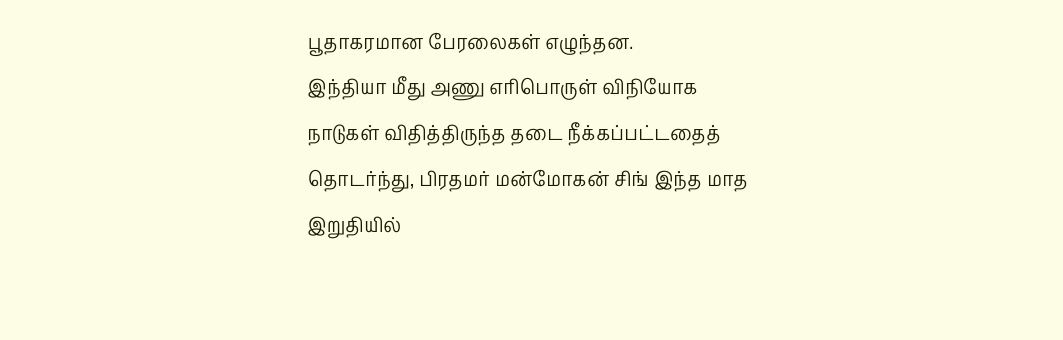பூதாகரமான பேரலைகள் எழுந்தன.
இந்தியா மீது அணு எரிபொருள் விநியோக நாடுகள் விதித்திருந்த தடை நீக்கப்பட்டதைத் தொடர்ந்து, பிரதமர் மன்மோகன் சிங் இந்த மாத இறுதியில்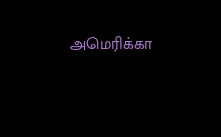அமெரிக்கா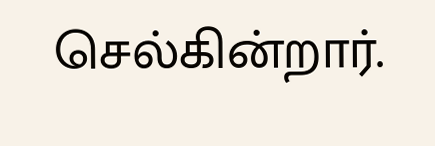செல்கின்றார்.